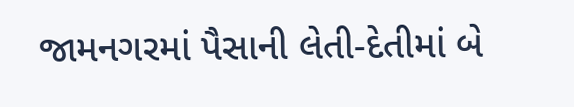જામનગરમાં પૈસાની લેતી-દેતીમાં બે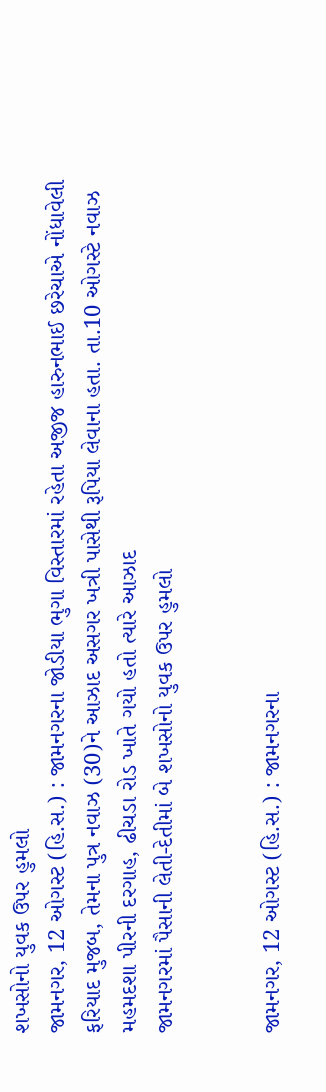શખસોનો યુવક ઉપર હુમલો
જામનગર, 12 ઓગસ્ટ (હિ.સ.) : જામનગરના જોડીયા ભુગા વિસ્તારમાં રહેતા અજીજ હારુનભાઈ છરેચાએ નોંધાવેલી ફરિયાદ મુજબ, તેમના પુત્ર નવાઝ (30)ને આઝાદ અસગર ખત્રી પાસેથી રૂપિયા લેવાના હતા. તા.10 ઓગસ્ટે નવાઝ મહમદશા પીરની દરગાહ, ઢીચડા રોડ ખાતે ગયો હતો ત્યારે આઝાદ
જામનગરમાં પૈસાની લેતી-દેતીમાં બે શખસોનો યુવક ઉપર હુમલો


જામનગર, 12 ઓગસ્ટ (હિ.સ.) : જામનગરના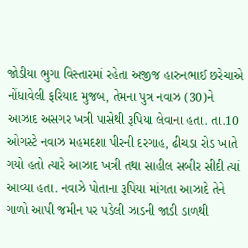જોડીયા ભુગા વિસ્તારમાં રહેતા અજીજ હારુનભાઈ છરેચાએ નોંધાવેલી ફરિયાદ મુજબ, તેમના પુત્ર નવાઝ (30)ને આઝાદ અસગર ખત્રી પાસેથી રૂપિયા લેવાના હતા. તા.10 ઓગસ્ટે નવાઝ મહમદશા પીરની દરગાહ, ઢીચડા રોડ ખાતે ગયો હતો ત્યારે આઝાદ ખત્રી તથા સાહીલ સબીર સીદી ત્યાં આવ્યા હતા. નવાઝે પોતાના રૂપિયા માંગતા આઝાદે તેને ગાળો આપી જમીન પર પડેલી ઝાડની જાડી ડાળથી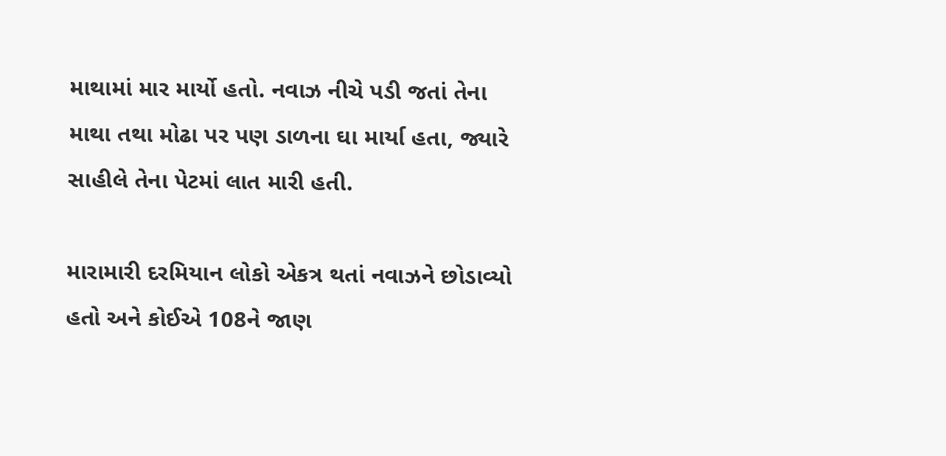માથામાં માર માર્યો હતો. નવાઝ નીચે પડી જતાં તેના માથા તથા મોઢા પર પણ ડાળના ઘા માર્યા હતા, જ્યારે સાહીલે તેના પેટમાં લાત મારી હતી.

મારામારી દરમિયાન લોકો એકત્ર થતાં નવાઝને છોડાવ્યો હતો અને કોઈએ 108ને જાણ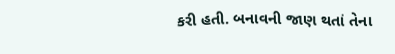કરી હતી. બનાવની જાણ થતાં તેના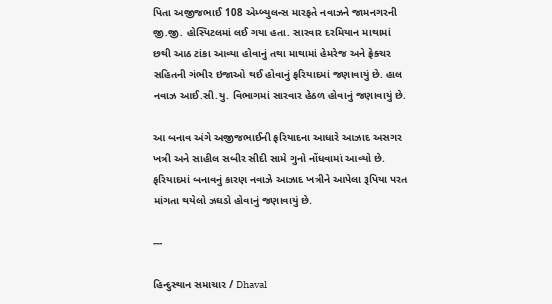પિતા અજીજભાઈ 108 એમ્બ્યુલન્સ મારફતે નવાઝને જામનગરની જી.જી. હોસ્પિટલમાં લઈ ગયા હતા. સારવાર દરમિયાન માથામાં છથી આઠ ટાંકા આવ્યા હોવાનું તથા માથામાં હેમરેજ અને ફ્રેક્ચર સહિતની ગંભીર ઇજાઓ થઈ હોવાનું ફરિયાદમાં જણાવાયું છે. હાલ નવાઝ આઈ.સી.યુ. વિભાગમાં સારવાર હેઠળ હોવાનું જણાવાયું છે.

આ બનાવ અંગે અજીજભાઈની ફરિયાદના આધારે આઝાદ અસગર ખત્રી અને સાહીલ સબીર સીદી સામે ગુનો નોંધવામાં આવ્યો છે. ફરિયાદમાં બનાવનું કારણ નવાઝે આઝાદ ખત્રીને આપેલા રૂપિયા પરત માંગતા થયેલો ઝઘડો હોવાનું જણાવાયું છે.

---

હિન્દુસ્થાન સમાચાર / Dhaval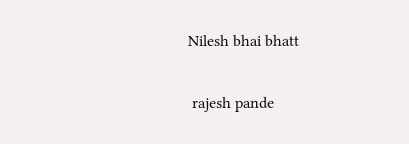Nilesh bhai bhatt


 rajesh pande